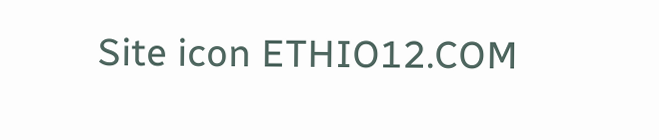Site icon ETHIO12.COM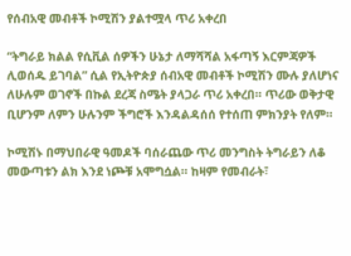የሰብአዊ መብቶች ኮሚሽን ያልተሟላ ጥሪ አቀረበ

“ትግራይ ክልል የሲቪል ሰዎችን ሁኔታ ለማሻሻል አፋጣኝ እርምጃዎች ሊወሰዱ ይገባል” ሲል የኢትዮጵያ ሰብአዊ መብቶች ኮሚሽን ሙሉ ያለሆነና ለሁሉም ወገኖች በኩል ደረጃ ስሜት ያላጋራ ጥሪ አቀረበ። ጥሪው ወቅታዊ ቢሆንም ለምን ሁሉንም ችግሮች እንዳልዳሰሰ የተሰጠ ምክንያት የለም።

ኮሚሽኑ በማህበራዊ ዓመዶች ባሰራጨው ጥሪ መንግስት ትግራይን ለቆ መውጣቱን ልክ እንደ ነጮቹ አሞግሷል። ከዛም የመብራት፣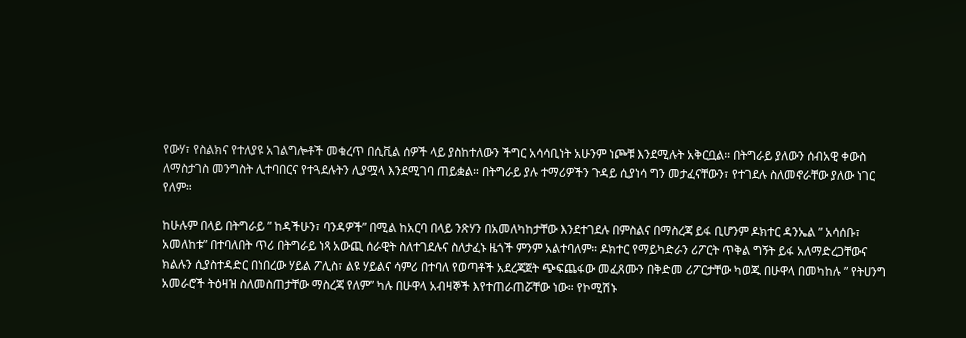የውሃ፣ የስልክና የተለያዩ አገልግሎቶች መቁረጥ በሲቪል ሰዎች ላይ ያስከተለውን ችግር አሳሳቢነት አሁንም ነጮቹ እንደሚሉት አቅርቧል። በትግራይ ያለውን ሰብአዊ ቀውስ ለማስታገስ መንግስት ሊተባበርና የተጓደሉትን ሊያሟላ እንደሚገባ ጠይቋል። በትግራይ ያሉ ተማሪዎችን ጉዳይ ሲያነሳ ግን መታፈናቸውን፣ የተገደሉ ስለመኖራቸው ያለው ነገር የለም።

ከሁሉም በላይ በትግራይ ” ከዳችሁን፣ ባንዳዎች” በሚል ከአርባ በላይ ንጽሃን በአመለካከታቸው እንደተገደሉ በምስልና በማስረጃ ይፋ ቢሆንም ዶክተር ዳንኤል ” አሳሰቡ፣ አመለከቱ” በተባለበት ጥሪ በትግራይ ነጻ አውጪ ሰራዊት ስለተገደሉና ስለታፈኑ ዜጎች ምንም አልተባለም። ዶክተር የማይካድራን ሪፖርት ጥቅል ግኝት ይፋ አለማድረጋቸውና ክልሉን ሲያስተዳድር በነበረው ሃይል ፖሊስ፣ ልዩ ሃይልና ሳምሪ በተባለ የወጣቶች አደረጃጀት ጭፍጨፋው መፈጸሙን በቅድመ ሪፖርታቸው ካወጁ በሁዋላ በመካከሉ ” የትሀንግ አመራሮች ትዕዛዝ ስለመስጠታቸው ማስረጃ የለም” ካሉ በሁዋላ አብዛኞች እየተጠራጠሯቸው ነው። የኮሚሽኑ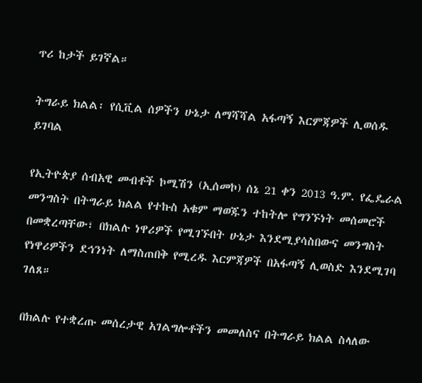ጥሪ ከታች ይገኛል።

ትግራይ ክልል፡ የሲቪል ሰዎችን ሁኔታ ለማሻሻል አፋጣኝ እርምጃዎች ሊወሰዱ ይገባል

የኢትዮጵያ ሰብአዊ መብቶች ኮሚሽን (ኢሰመኮ) ሰኔ 21 ቀን 2013 ዓ.ም. የፌዴራል መንግስት በትግራይ ክልል የተኩስ አቁም ማወጁን ተከትሎ የግንኙነት መሰመሮች በመቋረጣቸው፣ በክልሉ ነዋሪዎች የሚገኙበት ሁኔታ እንደሚያሳስበውና መንግስት የነዋሪዎችን ደኅንነት ለማስጠበቅ የሚረዱ እርምጃዎች በአፋጣኝ ሊወስድ እንደሚገባ ገለጸ።

በክልሉ የተቋረጡ መሰረታዊ አገልግሎቶችን መመለስና በትግራይ ክልል ስላለው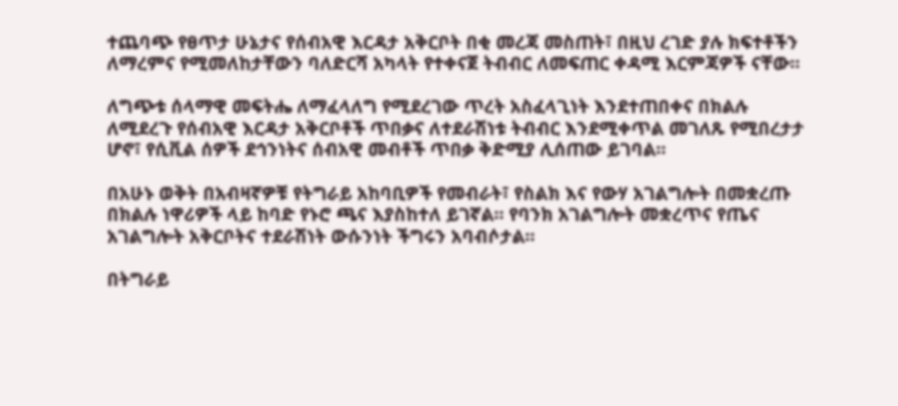ተጨባጭ የፀጥታ ሁኔታና የሰብአዊ እርዳታ አቅርቦት በቂ መረጃ መስጠት፣ በዚህ ረገድ ያሉ ክፍተቶችን ለማረምና የሚመለከታቸውን ባለድርሻ አካላት የተቀናጀ ትብብር ለመፍጠር ቀዳሚ እርምጃዎች ናቸው።

ለግጭቱ ሰላማዊ መፍትሔ ለማፈላለግ የሚደረገው ጥረት አስፈላጊነት እንደተጠበቀና በክልሉ ለሚደረጉ የሰብአዊ እርዳታ አቅርቦቶች ጥበቃና ለተደራሽነቱ ትብብር እንደሚቀጥል መገለጹ የሚበረታታ ሆኖ፣ የሲቪል ሰዎች ደኅንነትና ሰብአዊ መብቶች ጥበቃ ቅድሚያ ሊሰጠው ይገባል።

በአሁኑ ወቅት በአብዛኛዎቹ የትግራይ አከባቢዎች የመብራት፣ የስልክ እና የውሃ አገልግሎት በመቋረጡ በክልሉ ነዋሪዎች ላይ ከባድ የኑሮ ጫና እያስከተለ ይገኛል። የባንክ አገልግሎት መቋረጥና የጤና አገልግሎት አቅርቦትና ተደራሽነት ውሱንነት ችግሩን አባብሶታል።

በትግራይ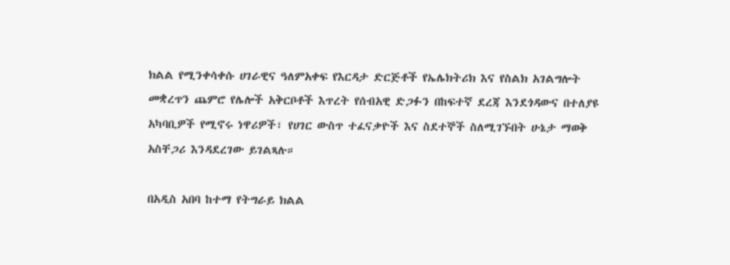ክልል የሚንቀሳቀሱ ሀገራዊና ዓለምአቀፍ የእርዳታ ድርጅቶች የኤሌክትሪክ እና የስልክ አገልግሎት መቋረጥን ጨምሮ የሌሎች አቅርቦቶች እጥረት የሰብአዊ ድጋፉን በከፍተኛ ደረጃ እንደጎዳውና በተለያዩ አካባቢዎች የሚኖሩ ነዋሪዎች፣ የሀገር ውስጥ ተፈናቃዮች እና ስደተኞች ስለሚገኙበት ሁኔታ ማወቅ አስቸጋሪ እንዳደረገው ይገልጻሉ።

በአዲስ አበባ ከተማ የትግራይ ክልል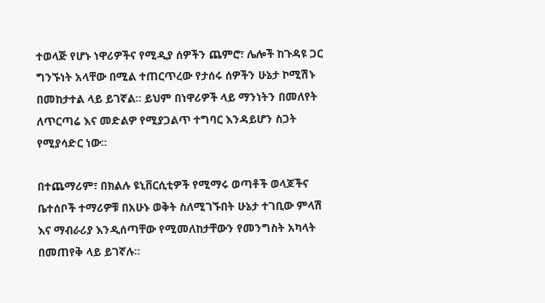ተወላጅ የሆኑ ነዋሪዎችና የሚዲያ ሰዎችን ጨምሮ፣ ሌሎች ከጉዳዩ ጋር ግንኙነት አላቸው በሚል ተጠርጥረው የታሰሩ ሰዎችን ሁኔታ ኮሚሽኑ በመከታተል ላይ ይገኛል። ይህም በነዋሪዎች ላይ ማንነትን በመለየት ለጥርጣሬ እና መድልዎ የሚያጋልጥ ተግባር እንዳይሆን ስጋት የሚያሳድር ነው።

በተጨማሪም፣ በክልሉ ዩኒቨርሲቲዎች የሚማሩ ወጣቶች ወላጆችና ቤተሰቦች ተማሪዎቹ በአሁኑ ወቅት ስለሚገኙበት ሁኔታ ተገቢው ምላሽ እና ማብራሪያ እንዲሰጣቸው የሚመለከታቸውን የመንግስት አካላት በመጠየቅ ላይ ይገኛሉ።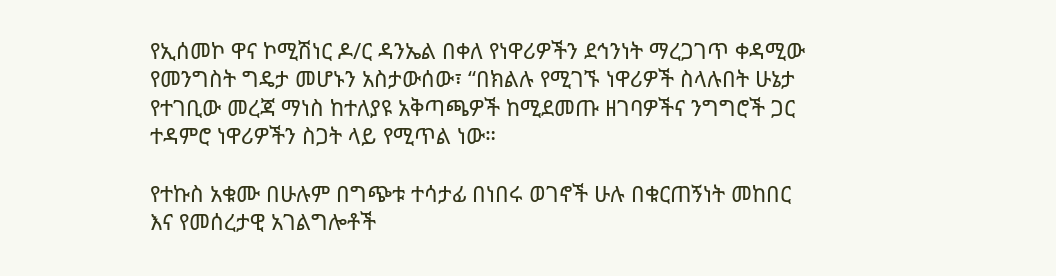የኢሰመኮ ዋና ኮሚሽነር ዶ/ር ዳንኤል በቀለ የነዋሪዎችን ደኅንነት ማረጋገጥ ቀዳሚው የመንግስት ግዴታ መሆኑን አስታውሰው፣ “በክልሉ የሚገኙ ነዋሪዎች ስላሉበት ሁኔታ የተገቢው መረጃ ማነስ ከተለያዩ አቅጣጫዎች ከሚደመጡ ዘገባዎችና ንግግሮች ጋር ተዳምሮ ነዋሪዎችን ስጋት ላይ የሚጥል ነው።

የተኩስ አቁሙ በሁሉም በግጭቱ ተሳታፊ በነበሩ ወገኖች ሁሉ በቁርጠኝነት መከበር እና የመሰረታዊ አገልግሎቶች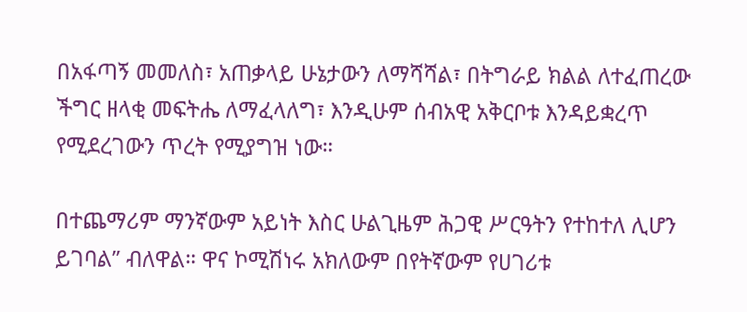በአፋጣኝ መመለስ፣ አጠቃላይ ሁኔታውን ለማሻሻል፣ በትግራይ ክልል ለተፈጠረው ችግር ዘላቂ መፍትሔ ለማፈላለግ፣ እንዲሁም ሰብአዊ አቅርቦቱ እንዳይቋረጥ የሚደረገውን ጥረት የሚያግዝ ነው።

በተጨማሪም ማንኛውም አይነት እስር ሁልጊዜም ሕጋዊ ሥርዓትን የተከተለ ሊሆን ይገባል” ብለዋል። ዋና ኮሚሽነሩ አክለውም በየትኛውም የሀገሪቱ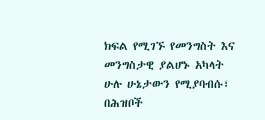ክፍል የሚገኙ የመንግስት እና መንግስታዊ ያልሆኑ አካላት ሁሉ ሁኔታውን የሚያባብሱ፣ በሕዝቦች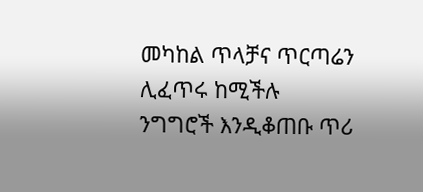መካከል ጥላቻና ጥርጣሬን ሊፈጥሩ ከሚችሉ ንግግሮች እንዲቆጠቡ ጥሪ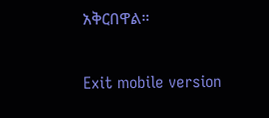አቅርበዋል።

Exit mobile version